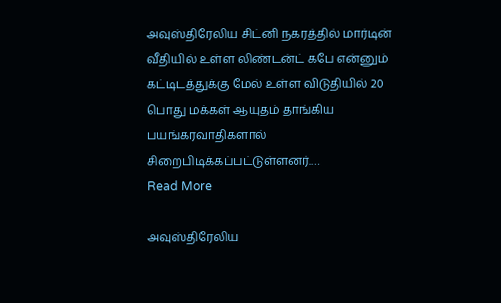அவுஸ்திரேலிய சிட்னி நகரத்தில் மார்டின் வீதியில் உள்ள லிண்டன்ட் கபே என்னும் கட்டிடத்துக்கு மேல் உள்ள விடுதியில் 20 பொது மக்கள் ஆயுதம் தாங்கிய பயங்கரவாதிகளால் சிறைபிடிக்கப்பட்டுள்ளனர்.…
Read More

அவுஸ்திரேலிய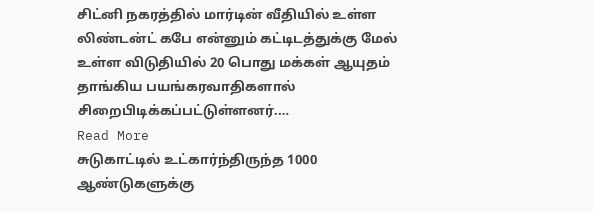சிட்னி நகரத்தில் மார்டின் வீதியில் உள்ள லிண்டன்ட் கபே என்னும் கட்டிடத்துக்கு மேல் உள்ள விடுதியில் 20 பொது மக்கள் ஆயுதம் தாங்கிய பயங்கரவாதிகளால் சிறைபிடிக்கப்பட்டுள்ளனர்.…
Read More
சுடுகாட்டில் உட்கார்ந்திருந்த 1000 ஆண்டுகளுக்கு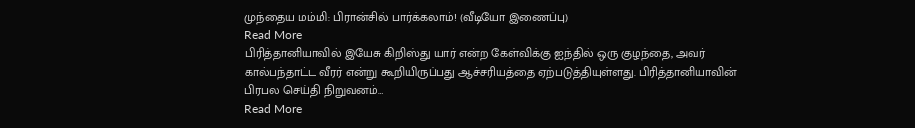முந்தைய மம்மி: பிரான்சில் பார்க்கலாம்! (வீடியோ இணைப்பு)
Read More
பிரித்தானியாவில் இயேசு கிறிஸ்து யார் என்ற கேள்விக்கு ஐந்தில் ஒரு குழந்தை, அவர் கால்பந்தாட்ட வீரர் என்று கூறியிருப்பது ஆச்சரியத்தை ஏற்படுத்தியுள்ளது. பிரித்தானியாவின் பிரபல செய்தி நிறுவனம்…
Read More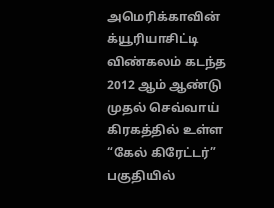அமெரிக்காவின் க்யூரியாசிட்டி விண்கலம் கடந்த 2012 ஆம் ஆண்டு முதல் செவ்வாய் கிரகத்தில் உள்ள “கேல் கிரேட்டர்” பகுதியில்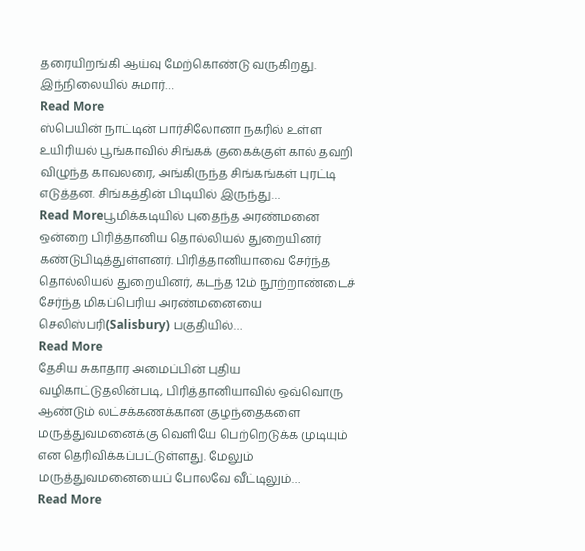தரையிறங்கி ஆய்வு மேற்கொண்டு வருகிறது. இந்நிலையில் சுமார்…
Read More
ஸ்பெயின் நாட்டின் பார்சிலோனா நகரில் உள்ள உயிரியல் பூங்காவில் சிங்கக் குகைக்குள் கால் தவறி விழுந்த காவலரை, அங்கிருந்த சிங்கங்கள் புரட்டி எடுத்தன. சிங்கத்தின் பிடியில் இருந்து…
Read Moreபூமிக்கடியில் புதைந்த அரண்மனை ஒன்றை பிரித்தானிய தொல்லியல் துறையினர் கண்டுபிடித்துள்ளனர். பிரித்தானியாவை சேர்ந்த தொல்லியல் துறையினர், கடந்த 12ம் நூற்றாண்டைச் சேர்ந்த மிகப்பெரிய அரண்மனையை செலிஸ்பரி(Salisbury) பகுதியில்…
Read More
தேசிய சுகாதார அமைப்பின் புதிய வழிகாட்டுதலின்படி, பிரித்தானியாவில் ஒவ்வொரு ஆண்டும் லட்சக்கணக்கான குழந்தைகளை மருத்துவமனைக்கு வெளியே பெற்றெடுக்க முடியும் என தெரிவிக்கப்பட்டுள்ளது. மேலும் மருத்துவமனையைப் போலவே வீட்டிலும்…
Read More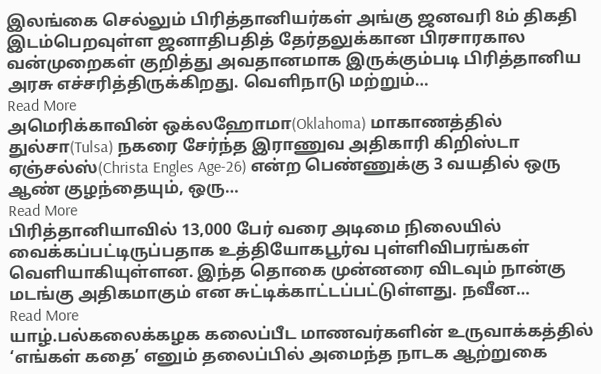இலங்கை செல்லும் பிரித்தானியர்கள் அங்கு ஜனவரி 8ம் திகதி இடம்பெறவுள்ள ஜனாதிபதித் தேர்தலுக்கான பிரசாரகால வன்முறைகள் குறித்து அவதானமாக இருக்கும்படி பிரித்தானிய அரசு எச்சரித்திருக்கிறது. வெளிநாடு மற்றும்…
Read More
அமெரிக்காவின் ஒக்லஹோமா(Oklahoma) மாகாணத்தில் துல்சா(Tulsa) நகரை சேர்ந்த இராணுவ அதிகாரி கிறிஸ்டா ஏஞ்சல்ஸ்(Christa Engles Age-26) என்ற பெண்ணுக்கு 3 வயதில் ஒரு ஆண் குழந்தையும், ஒரு…
Read More
பிரித்தானியாவில் 13,000 பேர் வரை அடிமை நிலையில் வைக்கப்பட்டிருப்பதாக உத்தியோகபூர்வ புள்ளிவிபரங்கள் வெளியாகியுள்ளன. இந்த தொகை முன்னரை விடவும் நான்கு மடங்கு அதிகமாகும் என சுட்டிக்காட்டப்பட்டுள்ளது. நவீன…
Read More
யாழ்.பல்கலைக்கழக கலைப்பீட மாணவர்களின் உருவாக்கத்தில் ‘எங்கள் கதை’ எனும் தலைப்பில் அமைந்த நாடக ஆற்றுகை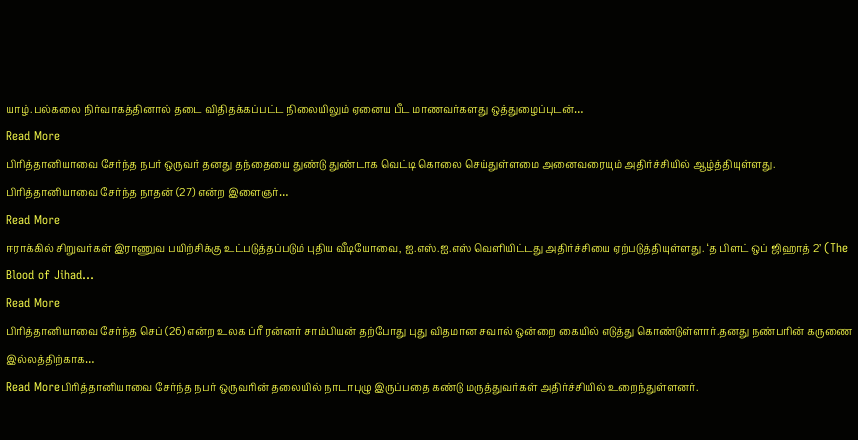யாழ்.பல்கலை நிர்வாகத்தினால் தடை விதிதக்கப்பட்ட நிலையிலும் ஏனைய பீட மாணவர்களது ஒத்துழைப்புடன்…
Read More
பிரித்தானியாவை சேர்ந்த நபர் ஒருவர் தனது தந்தையை துண்டு துண்டாக வெட்டி கொலை செய்துள்ளமை அனைவரையும் அதிர்ச்சியில் ஆழ்த்தியுள்ளது. பிரித்தானியாவை சேர்ந்த நாதன் (27) என்ற இளைஞர்…
Read More
ஈராக்கில் சிறுவர்கள் இராணுவ பயிற்சிக்கு உட்படுத்தப்படும் புதிய வீடியோவை, ஐ.எஸ்.ஐ.எஸ் வெளியிட்டது அதிர்ச்சியை ஏற்படுத்தியுள்ளது. ‘த பிளட் ஒப் ஜிஹாத் 2’ (The Blood of Jihad…
Read More
பிரித்தானியாவை சேர்ந்த செப் (26) என்ற உலக ப்ரீ ரன்னர் சாம்பியன் தற்போது புது விதமான சவால் ஒன்றை கையில் எடுத்து கொண்டுள்ளார்.தனது நண்பரின் கருணை இல்லத்திற்காக…
Read Moreபிரித்தானியாவை சேர்ந்த நபர் ஒருவரின் தலையில் நாடாபுழு இருப்பதை கண்டு மருத்துவர்கள் அதிர்ச்சியில் உறைந்துள்ளனர்.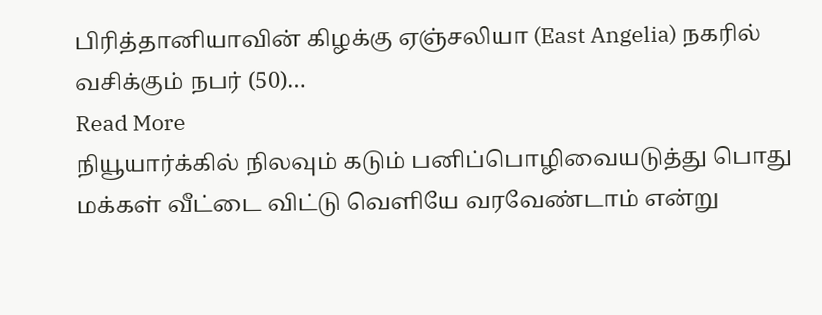பிரித்தானியாவின் கிழக்கு ஏஞ்சலியா (East Angelia) நகரில் வசிக்கும் நபர் (50)…
Read More
நியூயார்க்கில் நிலவும் கடும் பனிப்பொழிவையடுத்து பொது மக்கள் வீட்டை விட்டு வெளியே வரவேண்டாம் என்று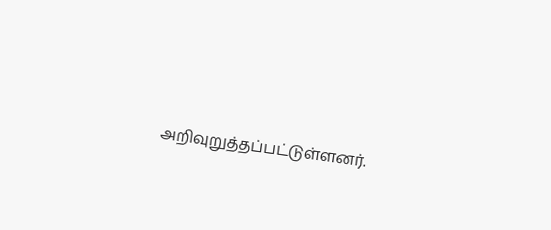அறிவுறுத்தப்பட்டுள்ளனர்.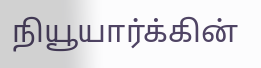நியூயார்க்கின்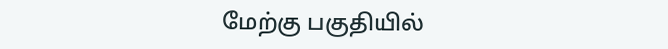மேற்கு பகுதியில்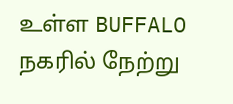உள்ள BUFFALO நகரில் நேற்று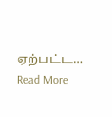ஏற்பட்ட…
Read More